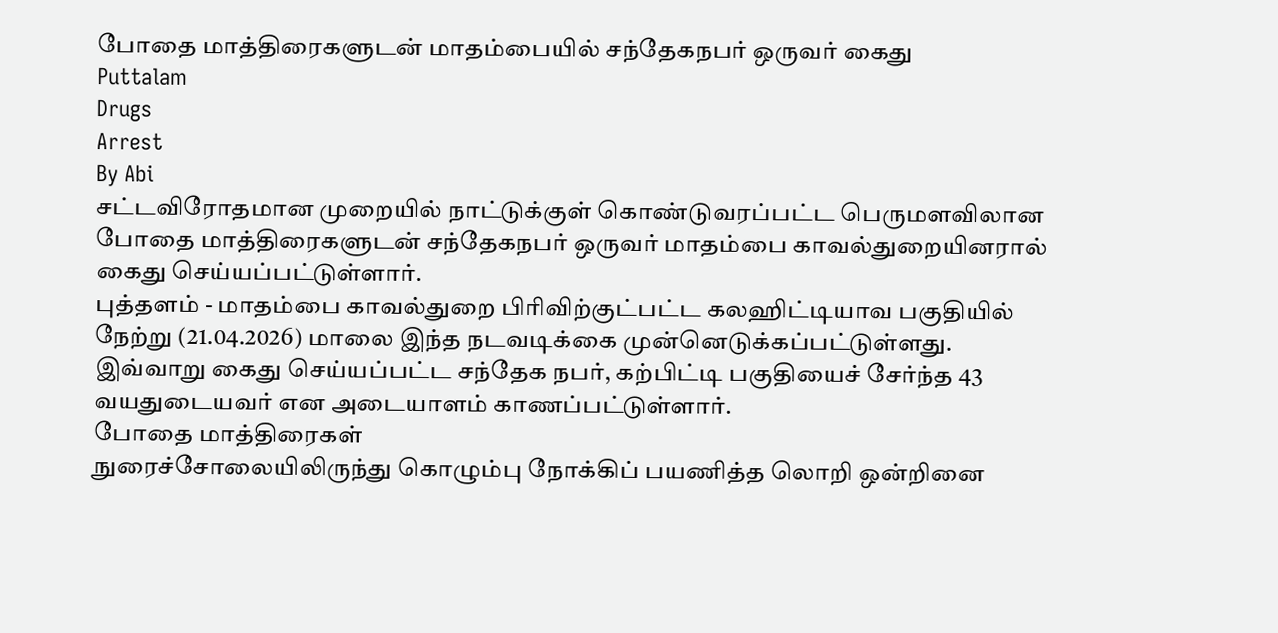போதை மாத்திரைகளுடன் மாதம்பையில் சந்தேகநபர் ஒருவர் கைது
Puttalam
Drugs
Arrest
By Abi
சட்டவிரோதமான முறையில் நாட்டுக்குள் கொண்டுவரப்பட்ட பெருமளவிலான போதை மாத்திரைகளுடன் சந்தேகநபர் ஒருவர் மாதம்பை காவல்துறையினரால் கைது செய்யப்பட்டுள்ளார்.
புத்தளம் - மாதம்பை காவல்துறை பிரிவிற்குட்பட்ட கலஹிட்டியாவ பகுதியில் நேற்று (21.04.2026) மாலை இந்த நடவடிக்கை முன்னெடுக்கப்பட்டுள்ளது.
இவ்வாறு கைது செய்யப்பட்ட சந்தேக நபர், கற்பிட்டி பகுதியைச் சேர்ந்த 43 வயதுடையவர் என அடையாளம் காணப்பட்டுள்ளார்.
போதை மாத்திரைகள்
நுரைச்சோலையிலிருந்து கொழும்பு நோக்கிப் பயணித்த லொறி ஒன்றினை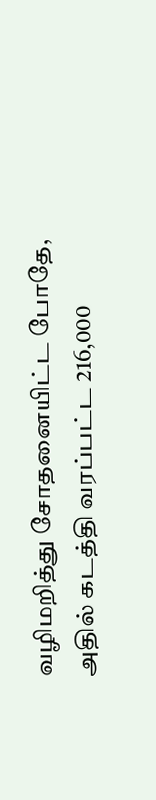வழிமறித்து சோதனையிட்ட போதே, அதில் கடத்தி வரப்பட்ட 216,000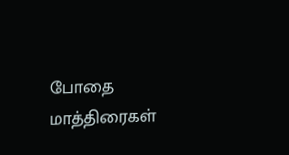போதை மாத்திரைகள்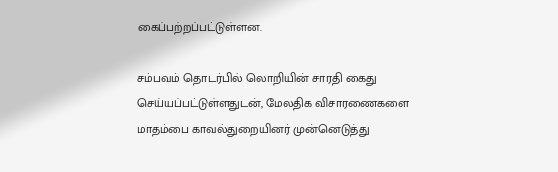கைப்பற்றப்பட்டுள்ளன.

சம்பவம் தொடர்பில் லொறியின் சாரதி கைது செய்யப்பட்டுள்ளதுடன், மேலதிக விசாரணைகளை மாதம்பை காவல்துறையினர் முன்னெடுத்து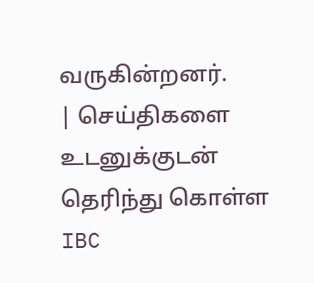வருகின்றனர்.
| செய்திகளை உடனுக்குடன் தெரிந்து கொள்ள IBC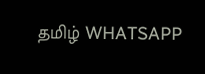தமிழ் WHATSAPP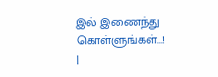இல் இணைந்து கொள்ளுங்கள்...! |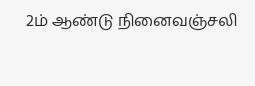2ம் ஆண்டு நினைவஞ்சலி